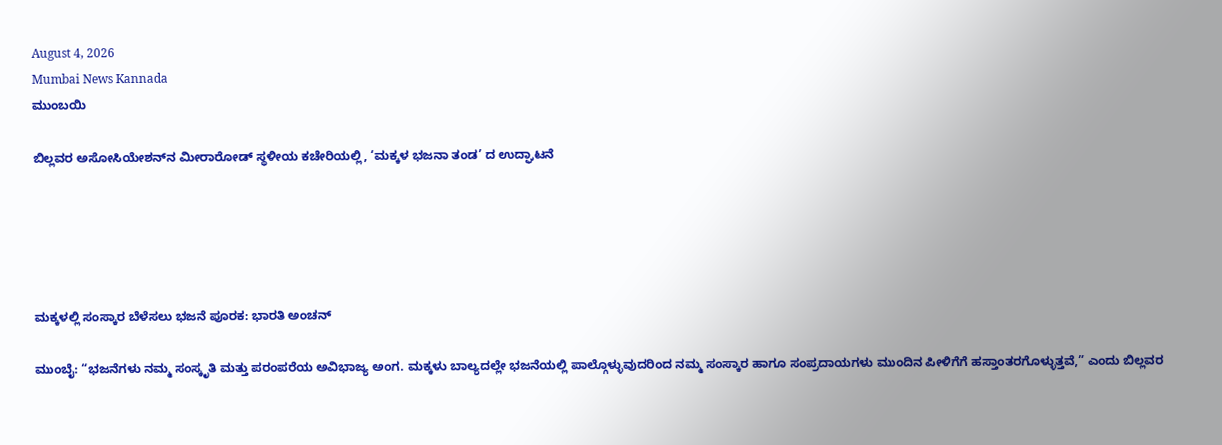August 4, 2026
Mumbai News Kannada
ಮುಂಬಯಿ

ಬಿಲ್ಲವರ ಅಸೋಸಿಯೇಶನ್‌ನ ಮೀರಾರೋಡ್ ಸ್ಥಳೀಯ ಕಚೇರಿಯಲ್ಲಿ, ‘ಮಕ್ಕಳ ಭಜನಾ ತಂಡ’ ದ ಉದ್ಘಾಟನೆ





ಮಕ್ಕಳಲ್ಲಿ ಸಂಸ್ಕಾರ ಬೆಳೆಸಲು ಭಜನೆ ಪೂರಕ: ಭಾರತಿ ಅಂಚನ್

ಮುಂಬೈ: “ಭಜನೆಗಳು ನಮ್ಮ ಸಂಸ್ಕೃತಿ ಮತ್ತು ಪರಂಪರೆಯ ಅವಿಭಾಜ್ಯ ಅಂಗ. ಮಕ್ಕಳು ಬಾಲ್ಯದಲ್ಲೇ ಭಜನೆಯಲ್ಲಿ ಪಾಲ್ಗೊಳ್ಳುವುದರಿಂದ ನಮ್ಮ ಸಂಸ್ಕಾರ ಹಾಗೂ ಸಂಪ್ರದಾಯಗಳು ಮುಂದಿನ ಪೀಳಿಗೆಗೆ ಹಸ್ತಾಂತರಗೊಳ್ಳುತ್ತವೆ,” ಎಂದು ಬಿಲ್ಲವರ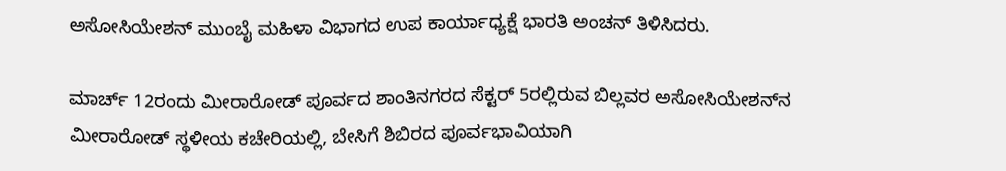ಅಸೋಸಿಯೇಶನ್ ಮುಂಬೈ ಮಹಿಳಾ ವಿಭಾಗದ ಉಪ ಕಾರ್ಯಾಧ್ಯಕ್ಷೆ ಭಾರತಿ ಅಂಚನ್ ತಿಳಿಸಿದರು.

ಮಾರ್ಚ್ 12ರಂದು ಮೀರಾರೋಡ್ ಪೂರ್ವದ ಶಾಂತಿನಗರದ ಸೆಕ್ಟರ್ 5ರಲ್ಲಿರುವ ಬಿಲ್ಲವರ ಅಸೋಸಿಯೇಶನ್‌ನ ಮೀರಾರೋಡ್ ಸ್ಥಳೀಯ ಕಚೇರಿಯಲ್ಲಿ, ಬೇಸಿಗೆ ಶಿಬಿರದ ಪೂರ್ವಭಾವಿಯಾಗಿ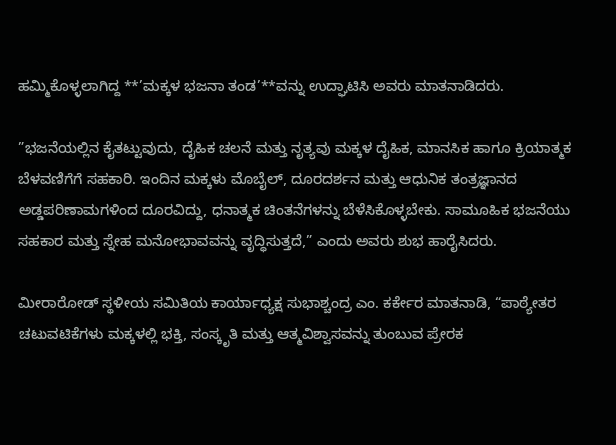ಹಮ್ಮಿಕೊಳ್ಳಲಾಗಿದ್ದ **’ಮಕ್ಕಳ ಭಜನಾ ತಂಡ’**ವನ್ನು ಉದ್ಘಾಟಿಸಿ ಅವರು ಮಾತನಾಡಿದರು.

”ಭಜನೆಯಲ್ಲಿನ ಕೈತಟ್ಟುವುದು, ದೈಹಿಕ ಚಲನೆ ಮತ್ತು ನೃತ್ಯವು ಮಕ್ಕಳ ದೈಹಿಕ, ಮಾನಸಿಕ ಹಾಗೂ ಕ್ರಿಯಾತ್ಮಕ ಬೆಳವಣಿಗೆಗೆ ಸಹಕಾರಿ. ಇಂದಿನ ಮಕ್ಕಳು ಮೊಬೈಲ್, ದೂರದರ್ಶನ ಮತ್ತು ಆಧುನಿಕ ತಂತ್ರಜ್ಞಾನದ ಅಡ್ಡಪರಿಣಾಮಗಳಿಂದ ದೂರವಿದ್ದು, ಧನಾತ್ಮಕ ಚಿಂತನೆಗಳನ್ನು ಬೆಳೆಸಿಕೊಳ್ಳಬೇಕು. ಸಾಮೂಹಿಕ ಭಜನೆಯು ಸಹಕಾರ ಮತ್ತು ಸ್ನೇಹ ಮನೋಭಾವವನ್ನು ವೃದ್ಧಿಸುತ್ತದೆ,” ಎಂದು ಅವರು ಶುಭ ಹಾರೈಸಿದರು.

ಮೀರಾರೋಡ್ ಸ್ಥಳೀಯ ಸಮಿತಿಯ ಕಾರ್ಯಾಧ್ಯಕ್ಷ ಸುಭಾಶ್ಚಂದ್ರ ಎಂ. ಕರ್ಕೇರ ಮಾತನಾಡಿ, “ಪಾಠ್ಯೇತರ ಚಟುವಟಿಕೆಗಳು ಮಕ್ಕಳಲ್ಲಿ ಭಕ್ತಿ, ಸಂಸ್ಕೃತಿ ಮತ್ತು ಆತ್ಮವಿಶ್ವಾಸವನ್ನು ತುಂಬುವ ಪ್ರೇರಕ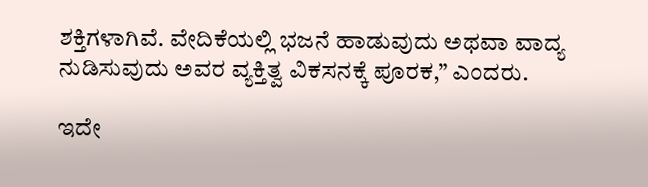ಶಕ್ತಿಗಳಾಗಿವೆ. ವೇದಿಕೆಯಲ್ಲಿ ಭಜನೆ ಹಾಡುವುದು ಅಥವಾ ವಾದ್ಯ ನುಡಿಸುವುದು ಅವರ ವ್ಯಕ್ತಿತ್ವ ವಿಕಸನಕ್ಕೆ ಪೂರಕ,” ಎಂದರು.

ಇದೇ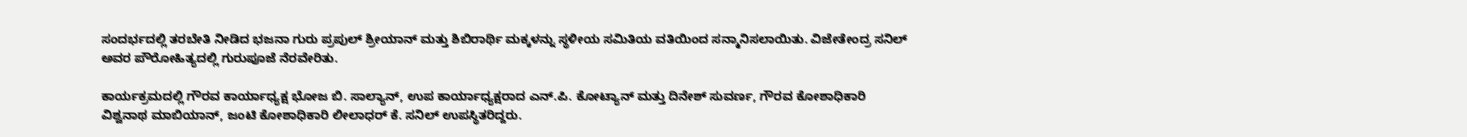ಸಂದರ್ಭದಲ್ಲಿ ತರಬೇತಿ ನೀಡಿದ ಭಜನಾ ಗುರು ಪ್ರಪುಲ್ ಶ್ರೀಯಾನ್ ಮತ್ತು ಶಿಬಿರಾರ್ಥಿ ಮಕ್ಕಳನ್ನು ಸ್ಥಳೀಯ ಸಮಿತಿಯ ವತಿಯಿಂದ ಸನ್ಮಾನಿಸಲಾಯಿತು. ವಿಜೇತೇಂದ್ರ ಸನಿಲ್ ಅವರ ಪೌರೋಹಿತ್ಯದಲ್ಲಿ ಗುರುಪೂಜೆ ನೆರವೇರಿತು.

ಕಾರ್ಯಕ್ರಮದಲ್ಲಿ ಗೌರವ ಕಾರ್ಯಾಧ್ಯಕ್ಷ ಭೋಜ ಬಿ. ಸಾಲ್ಯಾನ್, ಉಪ ಕಾರ್ಯಾಧ್ಯಕ್ಷರಾದ ಎನ್.ಪಿ. ಕೋಟ್ಯಾನ್ ಮತ್ತು ದಿನೇಶ್ ಸುವರ್ಣ, ಗೌರವ ಕೋಶಾಧಿಕಾರಿ ವಿಶ್ವನಾಥ ಮಾಬಿಯಾನ್, ಜಂಟಿ ಕೋಶಾಧಿಕಾರಿ ಲೀಲಾಧರ್ ಕೆ. ಸನಿಲ್ ಉಪಸ್ಥಿತರಿದ್ದರು.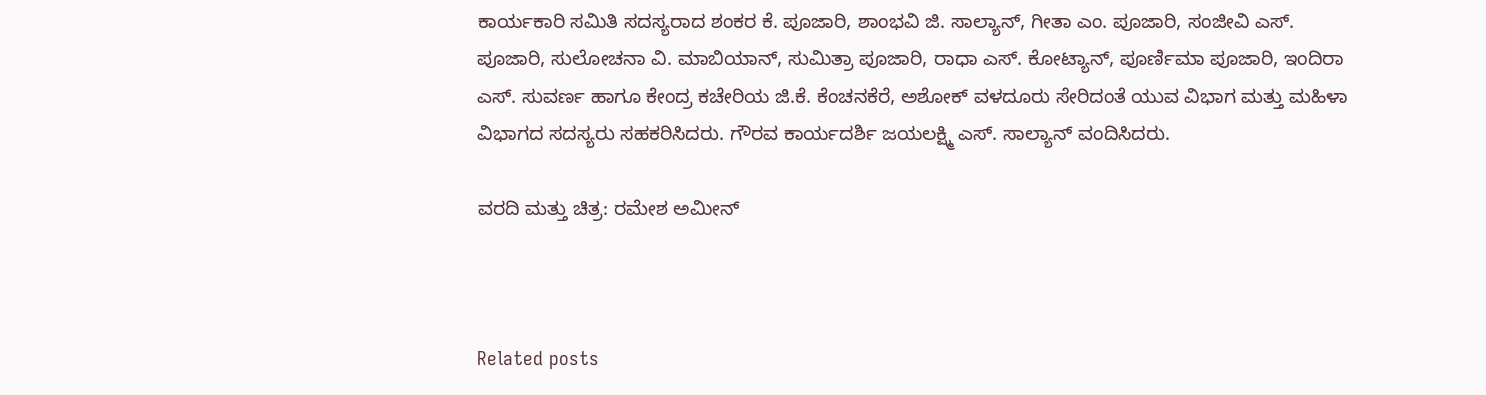ಕಾರ್ಯಕಾರಿ ಸಮಿತಿ ಸದಸ್ಯರಾದ ಶಂಕರ ಕೆ. ಪೂಜಾರಿ, ಶಾಂಭವಿ ಜಿ. ಸಾಲ್ಯಾನ್, ಗೀತಾ ಎಂ. ಪೂಜಾರಿ, ಸಂಜೀವಿ ಎಸ್. ಪೂಜಾರಿ, ಸುಲೋಚನಾ ವಿ. ಮಾಬಿಯಾನ್, ಸುಮಿತ್ರಾ ಪೂಜಾರಿ, ರಾಧಾ ಎಸ್. ಕೋಟ್ಯಾನ್, ಪೂರ್ಣಿಮಾ ಪೂಜಾರಿ, ಇಂದಿರಾ ಎಸ್. ಸುವರ್ಣ ಹಾಗೂ ಕೇಂದ್ರ ಕಚೇರಿಯ ಜಿ.ಕೆ. ಕೆಂಚನಕೆರೆ, ಅಶೋಕ್ ವಳದೂರು ಸೇರಿದಂತೆ ಯುವ ವಿಭಾಗ ಮತ್ತು ಮಹಿಳಾ ವಿಭಾಗದ ಸದಸ್ಯರು ಸಹಕರಿಸಿದರು. ಗೌರವ ಕಾರ್ಯದರ್ಶಿ ಜಯಲಕ್ಷ್ಮಿ ಎಸ್. ಸಾಲ್ಯಾನ್ ವಂದಿಸಿದರು.

ವರದಿ ಮತ್ತು ಚಿತ್ರ: ರಮೇಶ ಅಮೀನ್



Related posts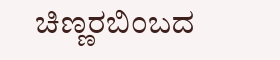ಚಿಣ್ಣರಬಿಂಬದ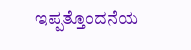ಇಪ್ಪತ್ತೊಂದನೆಯ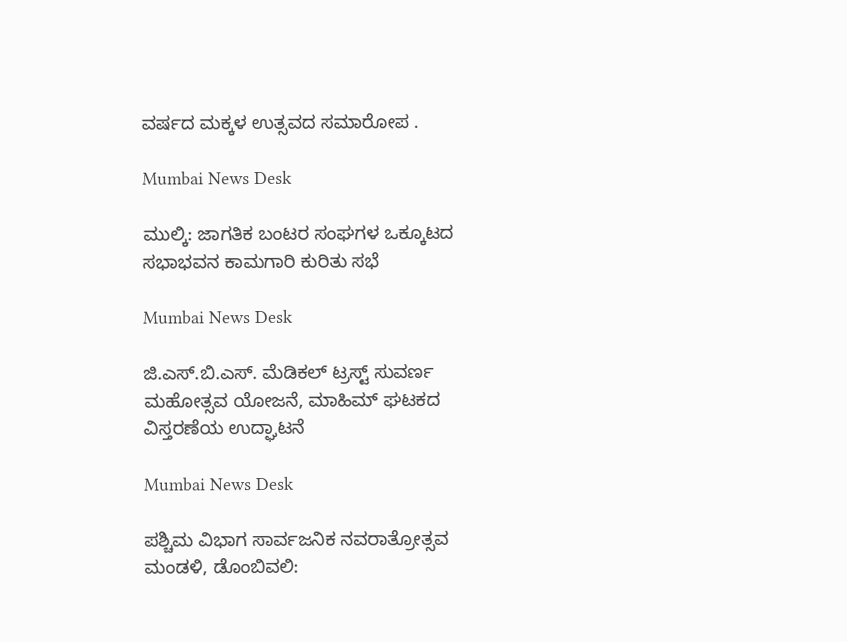ವರ್ಷದ ಮಕ್ಕಳ ಉತ್ಸವದ ಸಮಾರೋಪ .

Mumbai News Desk

ಮುಲ್ಕಿ: ಜಾಗತಿಕ ಬಂಟರ ಸಂಘಗಳ ಒಕ್ಕೂಟದ ಸಭಾಭವನ ಕಾಮಗಾರಿ ಕುರಿತು ಸಭೆ

Mumbai News Desk

ಜಿ.ಎಸ್.ಬಿ.ಎಸ್. ಮೆಡಿಕಲ್ ಟ್ರಸ್ಟ್ ಸುವರ್ಣ ಮಹೋತ್ಸವ ಯೋಜನೆ, ಮಾಹಿಮ್ ಘಟಕದ ವಿಸ್ತರಣೆಯ ಉದ್ಘಾಟನೆ

Mumbai News Desk

ಪಶ್ಚಿಮ ವಿಭಾಗ ಸಾರ್ವಜನಿಕ ನವರಾತ್ರೋತ್ಸವ ಮಂಡಳಿ, ಡೊಂಬಿವಲಿ: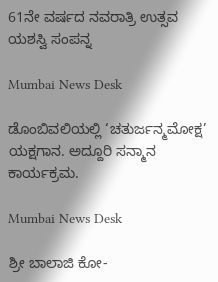61ನೇ ವರ್ಷದ ನವರಾತ್ರಿ ಉತ್ಸವ ಯಶಸ್ವಿ ಸಂಪನ್ನ

Mumbai News Desk

ಡೊಂಬಿವಲಿಯಲ್ಲಿ ‘ಚತುರ್ಜನ್ಮಮೋಕ್ಷ’ ಯಕ್ಷಗಾನ. ಅದ್ದೂರಿ ಸನ್ಮಾನ ಕಾರ್ಯಕ್ರಮ.

Mumbai News Desk

ಶ್ರೀ ಬಾಲಾಜಿ ಕೋ-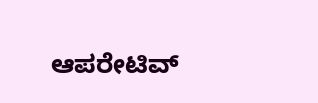ಆಪರೇಟಿವ್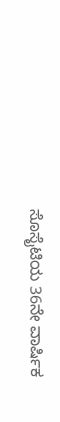ಸೊಸೈಟಿಯ 36ನೇ ವಾರ್ಷಿಕ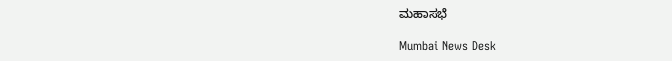ಮಹಾಸಭೆ

Mumbai News Desk